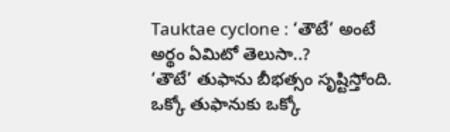Tauktae cyclone : ‘తౌటే’ అంటే అర్థం ఏమిటో తెలుసా..?
‘తౌటే’ తుఫాను బీభత్సం సృష్టిస్తోంది. ఒక్కో తుఫానుకు ఒక్కో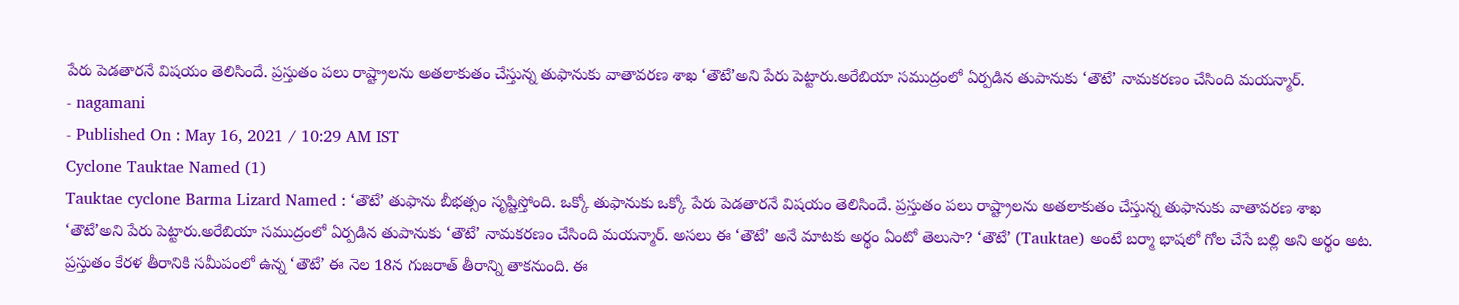పేరు పెడతారనే విషయం తెలిసిందే. ప్రస్తుతం పలు రాష్ట్రాలను అతలాకుతం చేస్తున్న తుఫానుకు వాతావరణ శాఖ ‘తౌటే’అని పేరు పెట్టారు.అరేబియా సముద్రంలో ఏర్పడిన తుపానుకు ‘తౌటే’ నామకరణం చేసింది మయన్మార్.
- nagamani
- Published On : May 16, 2021 / 10:29 AM IST
Cyclone Tauktae Named (1)
Tauktae cyclone Barma Lizard Named : ‘తౌటే’ తుఫాను బీభత్సం సృష్టిస్తోంది. ఒక్కో తుఫానుకు ఒక్కో పేరు పెడతారనే విషయం తెలిసిందే. ప్రస్తుతం పలు రాష్ట్రాలను అతలాకుతం చేస్తున్న తుఫానుకు వాతావరణ శాఖ ‘తౌటే’అని పేరు పెట్టారు.అరేబియా సముద్రంలో ఏర్పడిన తుపానుకు ‘తౌటే’ నామకరణం చేసింది మయన్మార్. అసలు ఈ ‘తౌటే’ అనే మాటకు అర్థం ఏంటో తెలుసా? ‘తౌటే’ (Tauktae) అంటే బర్మా భాషలో గోల చేసే బల్లి అని అర్థం అట.
ప్రస్తుతం కేరళ తీరానికి సమీపంలో ఉన్న ‘తౌటే’ ఈ నెల 18న గుజరాత్ తీరాన్ని తాకనుంది. ఈ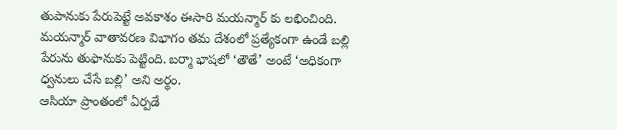తుపానుకు పేరుపెట్టే అవకాశం ఈసారి మయన్మార్ కు లభించింది. మయన్మార్ వాతావరణ విభాగం తమ దేశంలో ప్రత్యేకంగా ఉండే బల్లి పేరును తుఫానుకు పెట్టింది. బర్మా భాషలో ‘తౌతే’ అంటే ‘అధికంగా ధ్వనులు చేసే బల్లి’ అని అర్థం.
ఆసియా ప్రాంతంలో ఏర్పడే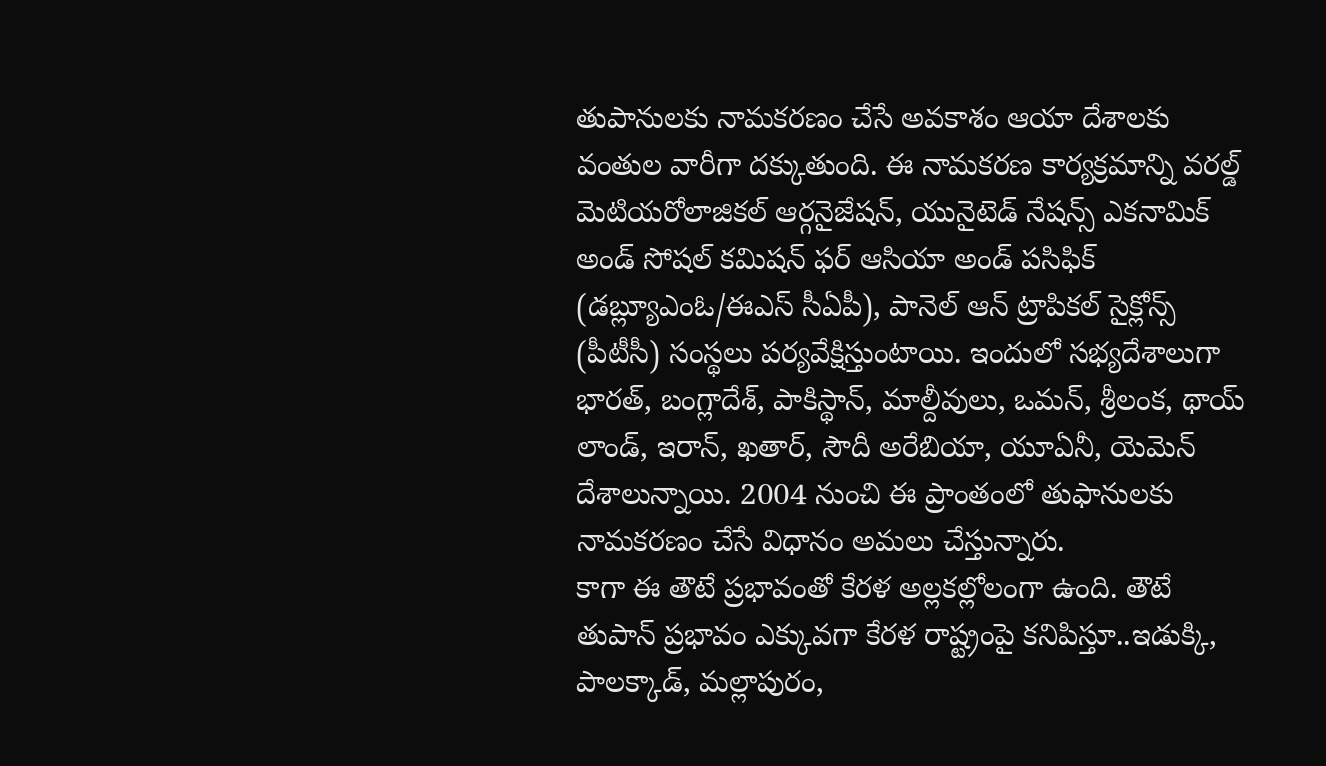తుపానులకు నామకరణం చేసే అవకాశం ఆయా దేశాలకు వంతుల వారీగా దక్కుతుంది. ఈ నామకరణ కార్యక్రమాన్ని వరల్డ్ మెటియరోలాజికల్ ఆర్గనైజేషన్, యునైటెడ్ నేషన్స్ ఎకనామిక్ అండ్ సోషల్ కమిషన్ ఫర్ ఆసియా అండ్ పసిఫిక్ (డబ్ల్యూఎంఓ/ఈఎస్ సీఏపీ), పానెల్ ఆన్ ట్రాపికల్ సైక్లోన్స్ (పీటీసీ) సంస్థలు పర్యవేక్షిస్తుంటాయి. ఇందులో సభ్యదేశాలుగా భారత్, బంగ్లాదేశ్, పాకిస్థాన్, మాల్దీవులు, ఒమన్, శ్రీలంక, థాయ్ లాండ్, ఇరాన్, ఖతార్, సౌదీ అరేబియా, యూఏనీ, యెమెన్ దేశాలున్నాయి. 2004 నుంచి ఈ ప్రాంతంలో తుఫానులకు నామకరణం చేసే విధానం అమలు చేస్తున్నారు.
కాగా ఈ తౌటే ప్రభావంతో కేరళ అల్లకల్లోలంగా ఉంది. తౌటే తుపాన్ ప్రభావం ఎక్కువగా కేరళ రాష్ట్రంపై కనిపిస్తూ..ఇడుక్కి, పాలక్కాడ్, మల్లాపురం,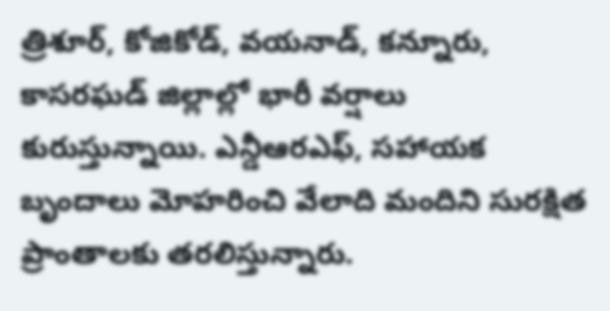త్రిశూర్, కోజికోడ్, వయనాడ్, కన్నూరు, కాసరఘడ్ జిల్లాల్లో భారీ వర్షాలు కురుస్తున్నాయి. ఎన్డీఆరఎఫ్, సహాయక బృందాలు మోహరించి వేలాది మందిని సురక్షిత ప్రాంతాలకు తరలిస్తున్నారు.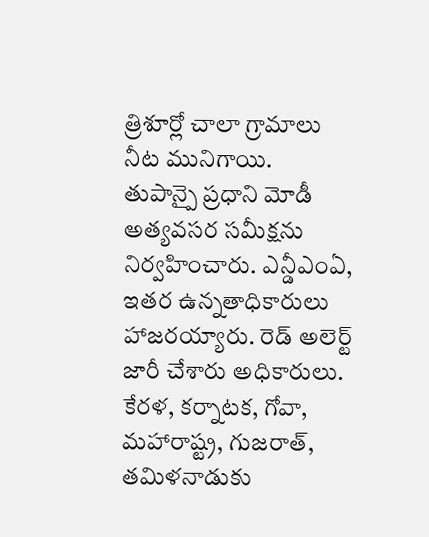త్రిశూర్లో చాలా గ్రామాలు నీట మునిగాయి.
తుపాన్పై ప్రధాని మోడీ అత్యవసర సమీక్షను నిర్వహించారు. ఎన్డీఎంఏ, ఇతర ఉన్నతాధికారులు హాజరయ్యారు. రెడ్ అలెర్ట్ జారీ చేశారు అధికారులు. కేరళ, కర్నాటక, గోవా, మహారాష్ట్ర, గుజరాత్, తమిళనాడుకు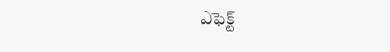ఎఫెక్ట్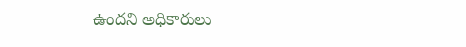ఉందని అధికారులు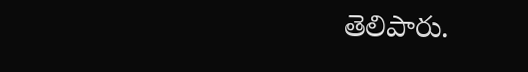తెలిపారు.